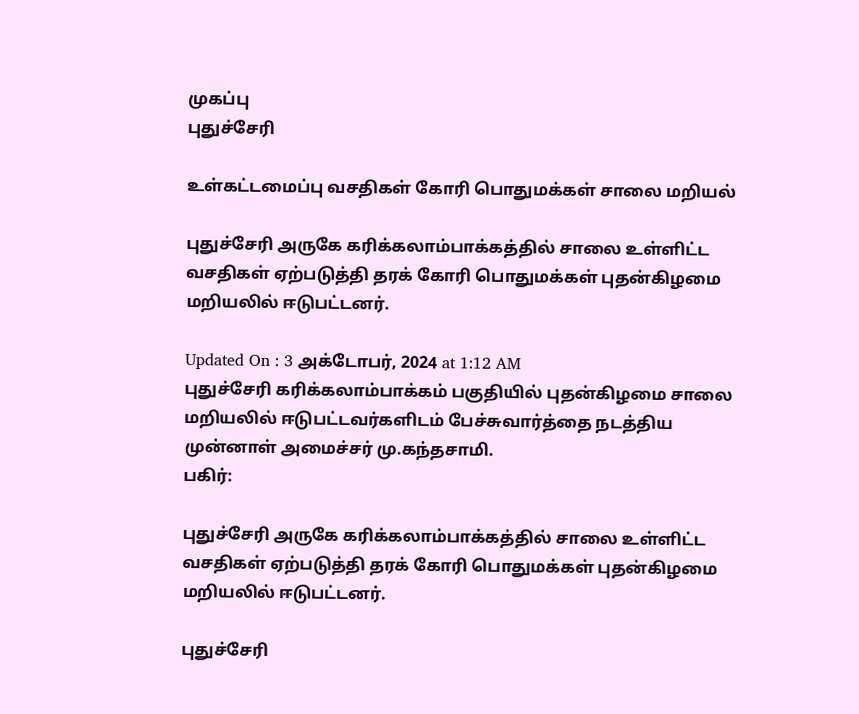முகப்பு
புதுச்சேரி

உள்கட்டமைப்பு வசதிகள் கோரி பொதுமக்கள் சாலை மறியல்

புதுச்சேரி அருகே கரிக்கலாம்பாக்கத்தில் சாலை உள்ளிட்ட வசதிகள் ஏற்படுத்தி தரக் கோரி பொதுமக்கள் புதன்கிழமை மறியலில் ஈடுபட்டனர்.

Updated On : 3 அக்டோபர், 2024 at 1:12 AM
புதுச்சேரி கரிக்கலாம்பாக்கம் பகுதியில் புதன்கிழமை சாலை மறியலில் ஈடுபட்டவர்களிடம் பேச்சுவார்த்தை நடத்திய முன்னாள் அமைச்சர் மு.கந்தசாமி.
பகிர்:

புதுச்சேரி அருகே கரிக்கலாம்பாக்கத்தில் சாலை உள்ளிட்ட வசதிகள் ஏற்படுத்தி தரக் கோரி பொதுமக்கள் புதன்கிழமை மறியலில் ஈடுபட்டனர்.

புதுச்சேரி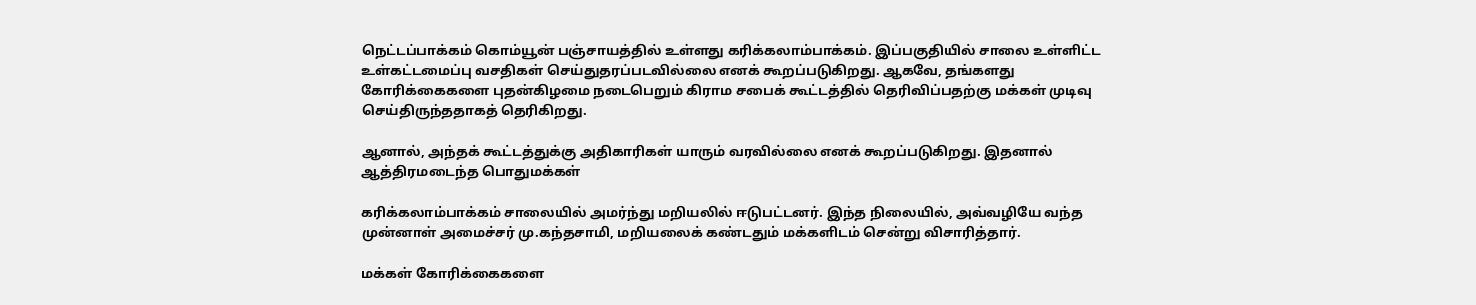நெட்டப்பாக்கம் கொம்யூன் பஞ்சாயத்தில் உள்ளது கரிக்கலாம்பாக்கம். இப்பகுதியில் சாலை உள்ளிட்ட உள்கட்டமைப்பு வசதிகள் செய்துதரப்படவில்லை எனக் கூறப்படுகிறது. ஆகவே, தங்களது கோரிக்கைகளை புதன்கிழமை நடைபெறும் கிராம சபைக் கூட்டத்தில் தெரிவிப்பதற்கு மக்கள் முடிவு செய்திருந்ததாகத் தெரிகிறது.

ஆனால், அந்தக் கூட்டத்துக்கு அதிகாரிகள் யாரும் வரவில்லை எனக் கூறப்படுகிறது. இதனால் ஆத்திரமடைந்த பொதுமக்கள்

கரிக்கலாம்பாக்கம் சாலையில் அமர்ந்து மறியலில் ஈடுபட்டனர். இந்த நிலையில், அவ்வழியே வந்த முன்னாள் அமைச்சர் மு.கந்தசாமி, மறியலைக் கண்டதும் மக்களிடம் சென்று விசாரித்தார்.

மக்கள் கோரிக்கைகளை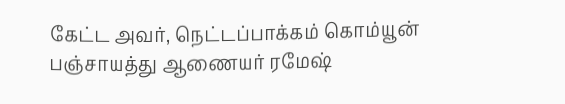கேட்ட அவர், நெட்டப்பாக்கம் கொம்யூன் பஞ்சாயத்து ஆணையர் ரமேஷ்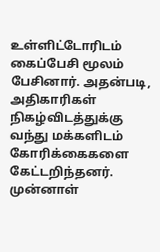உள்ளிட்டோரிடம் கைப்பேசி மூலம் பேசினார். அதன்படி, அதிகாரிகள் நிகழ்விடத்துக்கு வந்து மக்களிடம் கோரிக்கைகளை கேட்டறிந்தனர். முன்னாள்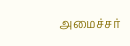அமைச்சர்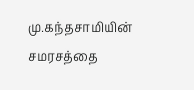மு.கந்தசாமியின் சமரசத்தை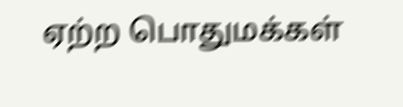ஏற்ற பொதுமக்கள்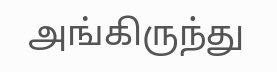அங்கிருந்து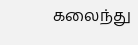கலைந்து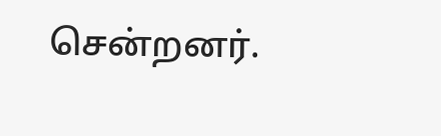சென்றனர்.